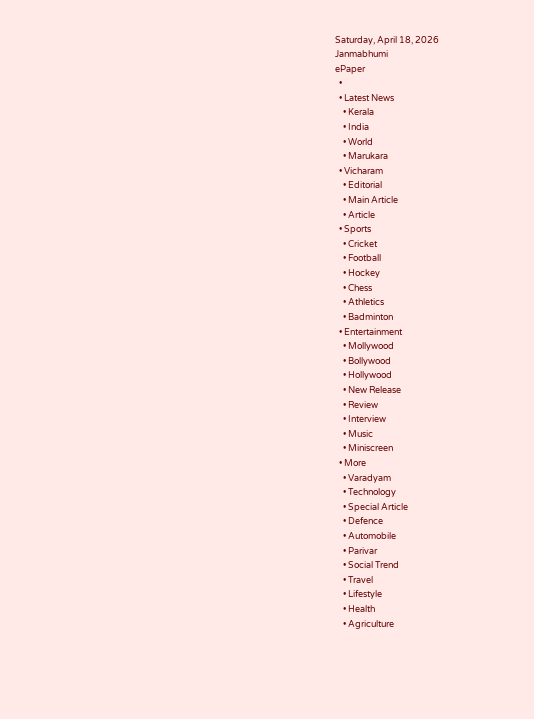Saturday, April 18, 2026
Janmabhumi
ePaper
  •
  • Latest News
    • Kerala
    • India
    • World
    • Marukara
  • Vicharam
    • Editorial
    • Main Article
    • Article
  • Sports
    • Cricket
    • Football
    • Hockey
    • Chess
    • Athletics
    • Badminton
  • Entertainment
    • Mollywood
    • Bollywood
    • Hollywood
    • New Release
    • Review
    • Interview
    • Music
    • Miniscreen
  • More
    • Varadyam
    • Technology
    • Special Article
    • Defence
    • Automobile
    • Parivar
    • Social Trend
    • Travel
    • Lifestyle
    • Health
    • Agriculture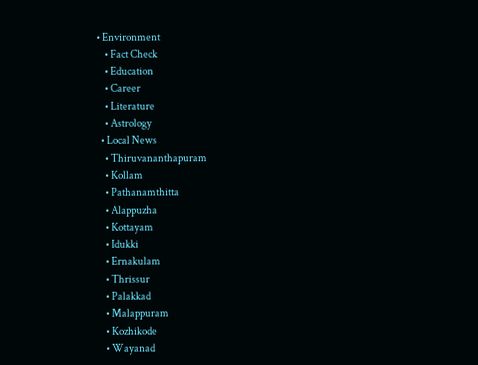• Environment
    • Fact Check
    • Education
    • Career
    • Literature
    • Astrology
  • Local News
    • Thiruvananthapuram
    • Kollam
    • Pathanamthitta
    • Alappuzha
    • Kottayam
    • Idukki
    • Ernakulam
    • Thrissur
    • Palakkad
    • Malappuram
    • Kozhikode
    • Wayanad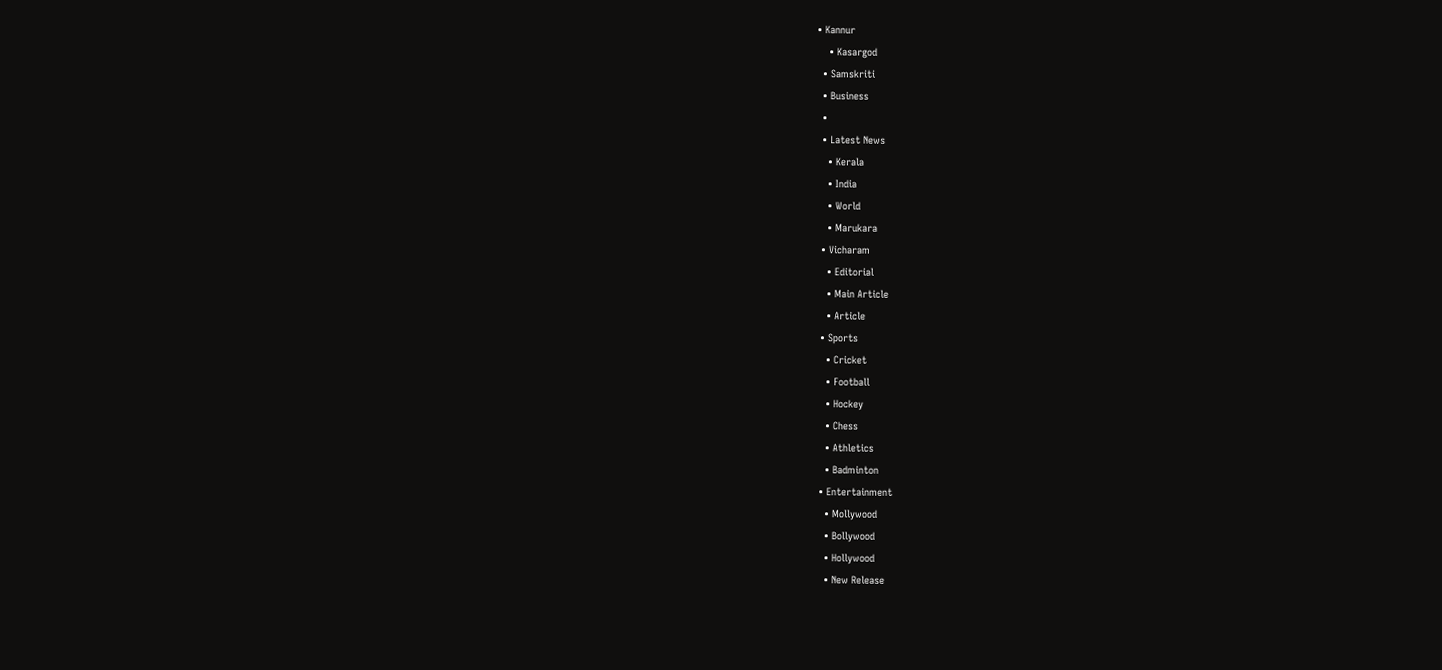• Kannur
    • Kasargod
  • Samskriti
  • Business
  •
  • Latest News
    • Kerala
    • India
    • World
    • Marukara
  • Vicharam
    • Editorial
    • Main Article
    • Article
  • Sports
    • Cricket
    • Football
    • Hockey
    • Chess
    • Athletics
    • Badminton
  • Entertainment
    • Mollywood
    • Bollywood
    • Hollywood
    • New Release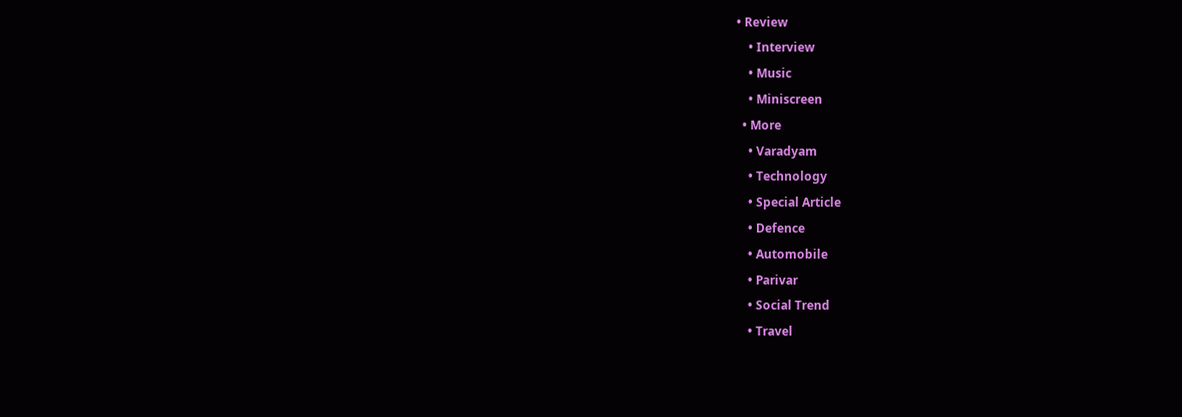• Review
    • Interview
    • Music
    • Miniscreen
  • More
    • Varadyam
    • Technology
    • Special Article
    • Defence
    • Automobile
    • Parivar
    • Social Trend
    • Travel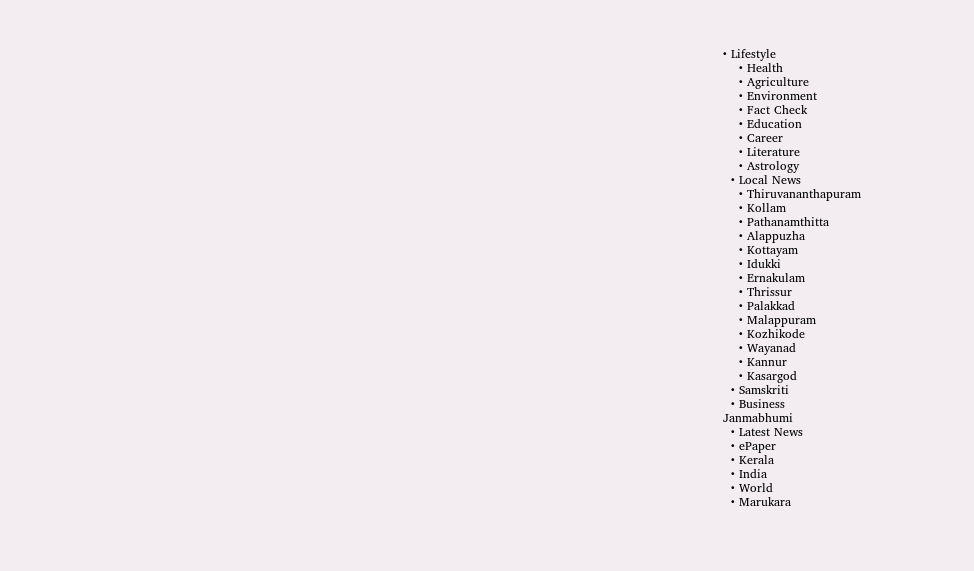• Lifestyle
    • Health
    • Agriculture
    • Environment
    • Fact Check
    • Education
    • Career
    • Literature
    • Astrology
  • Local News
    • Thiruvananthapuram
    • Kollam
    • Pathanamthitta
    • Alappuzha
    • Kottayam
    • Idukki
    • Ernakulam
    • Thrissur
    • Palakkad
    • Malappuram
    • Kozhikode
    • Wayanad
    • Kannur
    • Kasargod
  • Samskriti
  • Business
Janmabhumi
  • Latest News
  • ePaper
  • Kerala
  • India
  • World
  • Marukara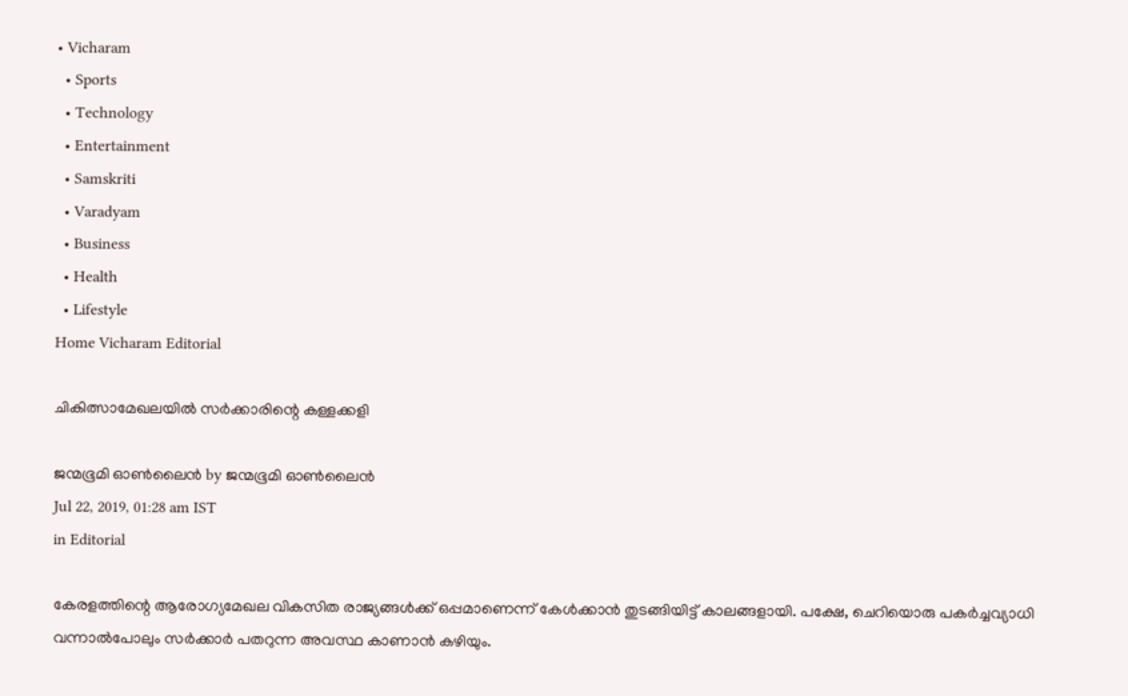• Vicharam
  • Sports
  • Technology
  • Entertainment
  • Samskriti
  • Varadyam
  • Business
  • Health
  • Lifestyle
Home Vicharam Editorial

ചികിത്സാമേഖലയില്‍ സര്‍ക്കാരിന്റെ കള്ളക്കളി

ജന്മഭൂമി ഓണ്‍ലൈന്‍ by ജന്മഭൂമി ഓണ്‍ലൈന്‍
Jul 22, 2019, 01:28 am IST
in Editorial

കേരളത്തിന്റെ ആരോഗ്യമേഖല വികസിത രാജ്യങ്ങള്‍ക്ക് ഒപ്പമാണെന്ന് കേള്‍ക്കാന്‍ തുടങ്ങിയിട്ട് കാലങ്ങളായി. പക്ഷേ, ചെറിയൊരു പകര്‍ച്ചവ്യാധി വന്നാല്‍പോലും സര്‍ക്കാര്‍ പതറുന്ന അവസ്ഥ കാണാന്‍ കഴിയും.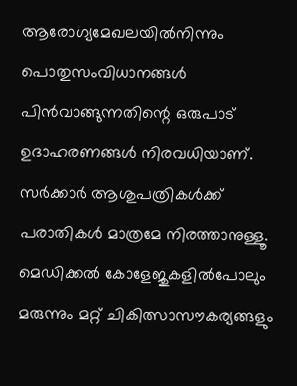ആരോഗ്യമേഖലയില്‍നിന്നും പൊതുസംവിധാനങ്ങള്‍ പിന്‍വാങ്ങുന്നതിന്റെ ഒരുപാട് ഉദാഹരണങ്ങള്‍ നിരവധിയാണ്. സര്‍ക്കാര്‍ ആശുപത്രികള്‍ക്ക് പരാതികള്‍ മാത്രമേ നിരത്താനുള്ളൂ. മെഡിക്കല്‍ കോളേജുകളില്‍പോലും മരുന്നും മറ്റ് ചികിത്സാസൗകര്യങ്ങളും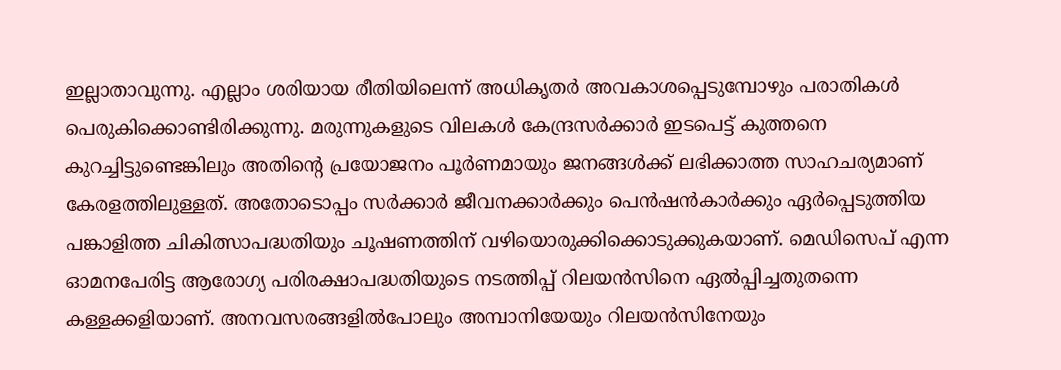ഇല്ലാതാവുന്നു. എല്ലാം ശരിയായ രീതിയിലെന്ന് അധികൃതര്‍ അവകാശപ്പെടുമ്പോഴും പരാതികള്‍ പെരുകിക്കൊണ്ടിരിക്കുന്നു. മരുന്നുകളുടെ വിലകള്‍ കേന്ദ്രസര്‍ക്കാര്‍ ഇടപെട്ട് കുത്തനെ കുറച്ചിട്ടുണ്ടെങ്കിലും അതിന്റെ പ്രയോജനം പൂര്‍ണമായും ജനങ്ങള്‍ക്ക് ലഭിക്കാത്ത സാഹചര്യമാണ് കേരളത്തിലുള്ളത്. അതോടൊപ്പം സര്‍ക്കാര്‍ ജീവനക്കാര്‍ക്കും പെന്‍ഷന്‍കാര്‍ക്കും ഏര്‍പ്പെടുത്തിയ പങ്കാളിത്ത ചികിത്സാപദ്ധതിയും ചൂഷണത്തിന് വഴിയൊരുക്കിക്കൊടുക്കുകയാണ്. മെഡിസെപ് എന്ന ഓമനപേരിട്ട ആരോഗ്യ പരിരക്ഷാപദ്ധതിയുടെ നടത്തിപ്പ് റിലയന്‍സിനെ ഏല്‍പ്പിച്ചതുതന്നെ കള്ളക്കളിയാണ്. അനവസരങ്ങളില്‍പോലും അമ്പാനിയേയും റിലയന്‍സിനേയും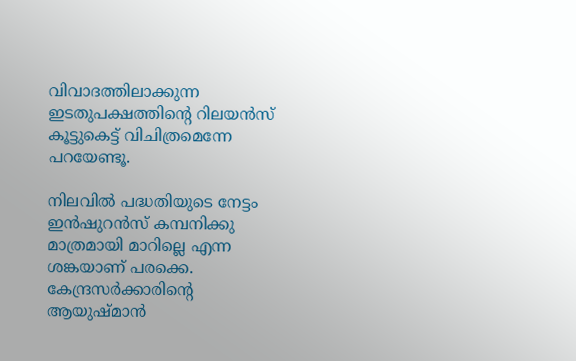വിവാദത്തിലാക്കുന്ന ഇടതുപക്ഷത്തിന്റെ റിലയന്‍സ് കൂട്ടുകെട്ട് വിചിത്രമെന്നേ പറയേണ്ടൂ.

നിലവില്‍ പദ്ധതിയുടെ നേട്ടം ഇന്‍ഷുറന്‍സ് കമ്പനിക്കു മാത്രമായി മാറില്ലെ എന്ന ശങ്കയാണ് പരക്കെ. കേന്ദ്രസര്‍ക്കാരിന്റെ ആയുഷ്മാന്‍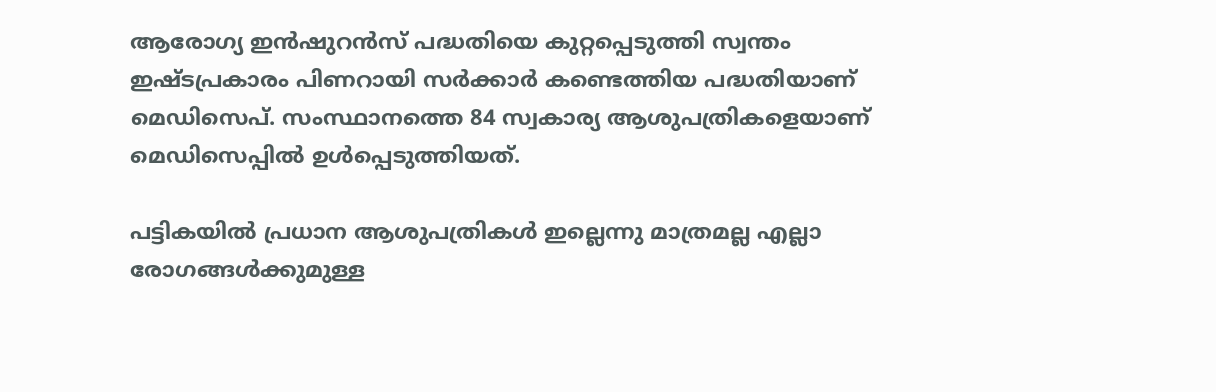ആരോഗ്യ ഇന്‍ഷുറന്‍സ് പദ്ധതിയെ കുറ്റപ്പെടുത്തി സ്വന്തം ഇഷ്ടപ്രകാരം പിണറായി സര്‍ക്കാര്‍ കണ്ടെത്തിയ പദ്ധതിയാണ് മെഡിസെപ്. സംസ്ഥാനത്തെ 84 സ്വകാര്യ ആശുപത്രികളെയാണ് മെഡിസെപ്പില്‍ ഉള്‍പ്പെടുത്തിയത്.

പട്ടികയില്‍ പ്രധാന ആശുപത്രികള്‍ ഇല്ലെന്നു മാത്രമല്ല എല്ലാ രോഗങ്ങള്‍ക്കുമുള്ള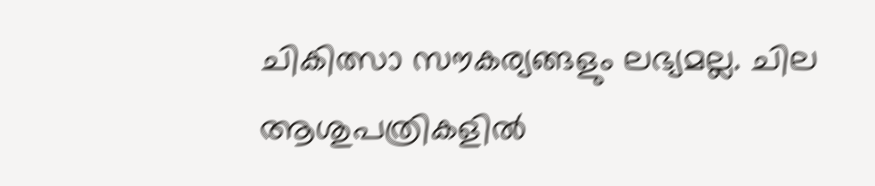ചികിത്സാ സൗകര്യങ്ങളും ലഭ്യമല്ല. ചില ആശുപത്രികളില്‍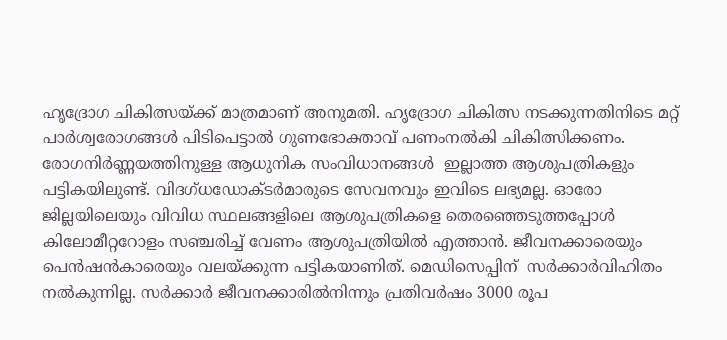ഹൃദ്രോഗ ചികിത്സയ്‌ക്ക് മാത്രമാണ് അനുമതി. ഹൃദ്രോഗ ചികിത്സ നടക്കുന്നതിനിടെ മറ്റ് പാര്‍ശ്വരോഗങ്ങള്‍ പിടിപെട്ടാല്‍ ഗുണഭോക്താവ് പണംനല്‍കി ചികിത്സിക്കണം. രോഗനിര്‍ണ്ണയത്തിനുള്ള ആധുനിക സംവിധാനങ്ങള്‍  ഇല്ലാത്ത ആശുപത്രികളും പട്ടികയിലുണ്ട്. വിദഗ്ധഡോക്ടര്‍മാരുടെ സേവനവും ഇവിടെ ലഭ്യമല്ല. ഓരോ ജില്ലയിലെയും വിവിധ സ്ഥലങ്ങളിലെ ആശുപത്രികളെ തെരഞ്ഞെടുത്തപ്പോള്‍  കിലോമീറ്ററോളം സഞ്ചരിച്ച് വേണം ആശുപത്രിയില്‍ എത്താന്‍. ജീവനക്കാരെയും പെന്‍ഷന്‍കാരെയും വലയ്‌ക്കുന്ന പട്ടികയാണിത്. മെഡിസെപ്പിന്  സര്‍ക്കാര്‍വിഹിതം നല്‍കുന്നില്ല. സര്‍ക്കാര്‍ ജീവനക്കാരില്‍നിന്നും പ്രതിവര്‍ഷം 3000 രൂപ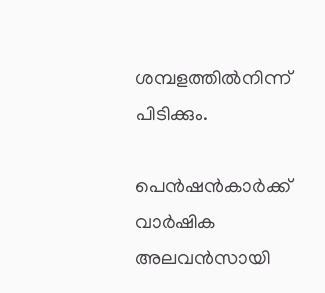ശമ്പളത്തില്‍നിന്ന് പിടിക്കും.

പെന്‍ഷന്‍കാര്‍ക്ക് വാര്‍ഷിക അലവന്‍സായി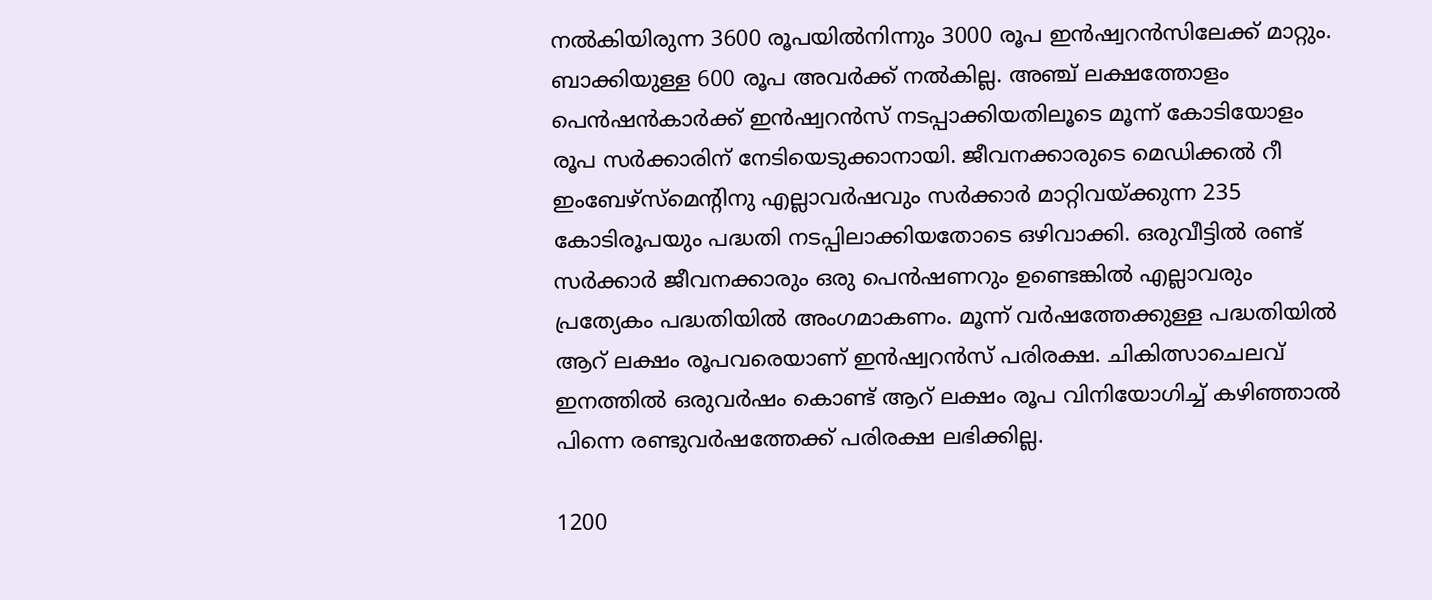നല്‍കിയിരുന്ന 3600 രൂപയില്‍നിന്നും 3000 രൂപ ഇന്‍ഷ്വറന്‍സിലേക്ക് മാറ്റും. ബാക്കിയുള്ള 600 രൂപ അവര്‍ക്ക് നല്‍കില്ല. അഞ്ച് ലക്ഷത്തോളം പെന്‍ഷന്‍കാര്‍ക്ക് ഇന്‍ഷ്വറന്‍സ് നടപ്പാക്കിയതിലൂടെ മൂന്ന് കോടിയോളം രൂപ സര്‍ക്കാരിന് നേടിയെടുക്കാനായി. ജീവനക്കാരുടെ മെഡിക്കല്‍ റീ ഇംബേഴ്‌സ്‌മെന്റിനു എല്ലാവര്‍ഷവും സര്‍ക്കാര്‍ മാറ്റിവയ്‌ക്കുന്ന 235 കോടിരൂപയും പദ്ധതി നടപ്പിലാക്കിയതോടെ ഒഴിവാക്കി. ഒരുവീട്ടില്‍ രണ്ട് സര്‍ക്കാര്‍ ജീവനക്കാരും ഒരു പെന്‍ഷണറും ഉണ്ടെങ്കില്‍ എല്ലാവരും പ്രത്യേകം പദ്ധതിയില്‍ അംഗമാകണം. മൂന്ന് വര്‍ഷത്തേക്കുള്ള പദ്ധതിയില്‍ ആറ് ലക്ഷം രൂപവരെയാണ് ഇന്‍ഷ്വറന്‍സ് പരിരക്ഷ. ചികിത്സാചെലവ് ഇനത്തില്‍ ഒരുവര്‍ഷം കൊണ്ട് ആറ് ലക്ഷം രൂപ വിനിയോഗിച്ച് കഴിഞ്ഞാല്‍ പിന്നെ രണ്ടുവര്‍ഷത്തേക്ക് പരിരക്ഷ ലഭിക്കില്ല.

1200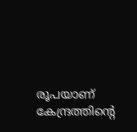രൂപയാണ് കേന്ദ്രത്തിന്റെ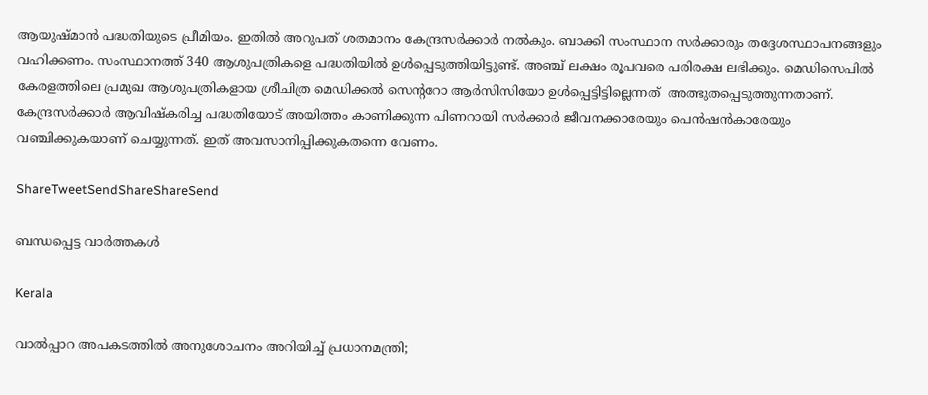ആയുഷ്മാന്‍ പദ്ധതിയുടെ പ്രീമിയം. ഇതില്‍ അറുപത് ശതമാനം കേന്ദ്രസര്‍ക്കാര്‍ നല്‍കും. ബാക്കി സംസ്ഥാന സര്‍ക്കാരും തദ്ദേശസ്ഥാപനങ്ങളും വഹിക്കണം. സംസ്ഥാനത്ത് 340 ആശുപത്രികളെ പദ്ധതിയില്‍ ഉള്‍പ്പെടുത്തിയിട്ടുണ്ട്. അഞ്ച് ലക്ഷം രൂപവരെ പരിരക്ഷ ലഭിക്കും. മെഡിസെപില്‍ കേരളത്തിലെ പ്രമുഖ ആശുപത്രികളായ ശ്രീചിത്ര മെഡിക്കല്‍ സെന്ററോ ആര്‍സിസിയോ ഉള്‍പ്പെട്ടിട്ടില്ലെന്നത്  അത്ഭുതപ്പെടുത്തുന്നതാണ്. കേന്ദ്രസര്‍ക്കാര്‍ ആവിഷ്‌കരിച്ച പദ്ധതിയോട് അയിത്തം കാണിക്കുന്ന പിണറായി സര്‍ക്കാര്‍ ജീവനക്കാരേയും പെന്‍ഷന്‍കാരേയും വഞ്ചിക്കുകയാണ് ചെയ്യുന്നത്. ഇത് അവസാനിപ്പിക്കുകതന്നെ വേണം.

ShareTweetSendShareShareSend

ബന്ധപ്പെട്ട വാര്‍ത്തകള്‍

Kerala

വാൽപ്പാറ അപകടത്തിൽ അനുശോചനം അറിയിച്ച് പ്രധാനമന്ത്രി;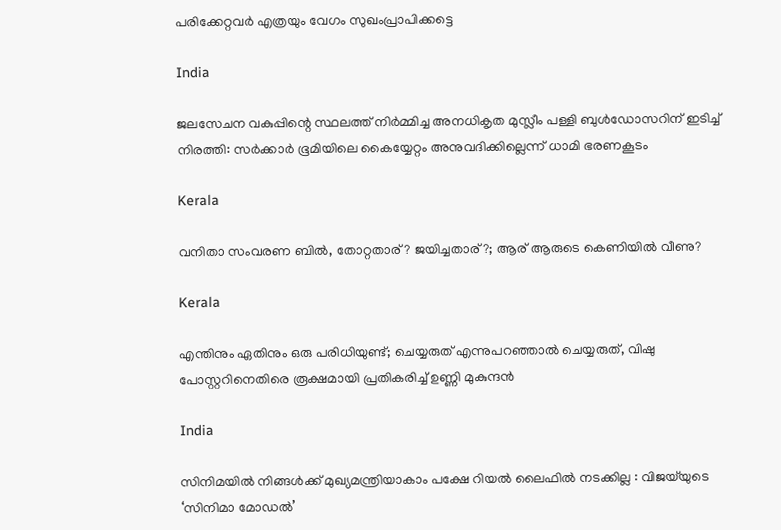പരിക്കേറ്റവർ എത്രയും വേഗം സുഖംപ്രാപിക്കട്ടെ

India

ജലസേചന വകുപ്പിന്റെ സ്ഥലത്ത് നിർമ്മിച്ച അനധികൃത മുസ്ലീം പള്ളി ബുൾഡോസറിന് ഇടിച്ച് നിരത്തി: സർക്കാർ ഭൂമിയിലെ കൈയ്യേറ്റം അനുവദിക്കില്ലെന്ന് ധാമി ഭരണകൂടം

Kerala

വനിതാ സംവരണ ബിൽ, തോറ്റതാര്? ജയിച്ചതാര്?; ആര് ആരുടെ കെണിയിൽ വീണു?

Kerala

എന്തിനും ഏതിനും ഒരു പരിധിയുണ്ട്; ചെയ്യരുത് എന്നുപറഞ്ഞാൽ ചെയ്യരുത്, വിഷു പോസ്റ്ററിനെതിരെ രൂക്ഷമായി പ്രതികരിച്ച് ഉണ്ണി മുകുന്ദൻ

India

സിനിമയിൽ നിങ്ങൾക്ക് മുഖ്യമന്ത്രിയാകാം പക്ഷേ റിയൽ ലൈഫിൽ നടക്കില്ല : വിജയ്‌യുടെ ‘സിനിമാ മോഡൽ’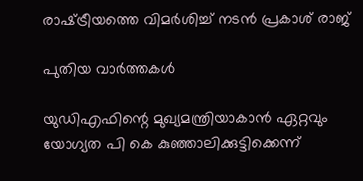രാഷ്‌ട്രീയത്തെ വിമർശിച്ച് നടൻ പ്രകാശ് രാജ്

പുതിയ വാര്‍ത്തകള്‍

യുഡിഎഫിന്റെ മുഖ്യമന്ത്രിയാകാൻ ഏറ്റവും യോഗ്യത പി കെ കുഞ്ഞാലിക്കുട്ടിക്കെന്ന്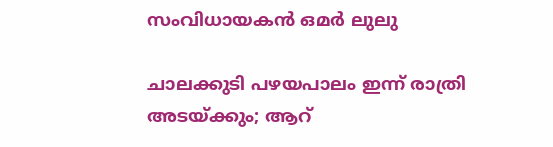സംവിധായകൻ ഒമർ ലുലു

ചാലക്കുടി പഴയപാലം ഇന്ന് രാത്രി അടയ്‌ക്കും; ആറ്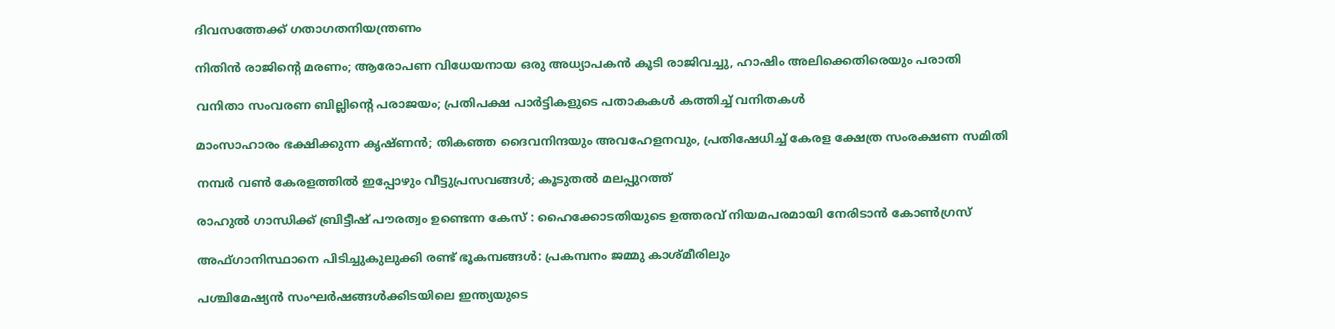ദിവസത്തേക്ക് ഗതാഗതനിയന്ത്രണം

നിതിൻ രാജിന്റെ മരണം; ആരോപണ വിധേയനായ ഒരു അധ്യാപകൻ കൂടി രാജിവച്ചു, ഹാഷിം അലിക്കെതിരെയും പരാതി

വനിതാ സംവരണ ബില്ലിന്റെ പരാജയം; പ്രതിപക്ഷ പാർട്ടികളുടെ പതാകകൾ കത്തിച്ച് വനിതകൾ

മാംസാഹാരം ഭക്ഷിക്കുന്ന കൃഷ്ണൻ; തികഞ്ഞ ദൈവനിന്ദയും അവഹേളനവും, പ്രതിഷേധിച്ച് കേരള ക്ഷേത്ര സംരക്ഷണ സമിതി

നമ്പര്‍ വണ്‍ കേരളത്തില്‍ ഇപ്പോഴും വീട്ടുപ്രസവങ്ങള്‍; കൂടുതല്‍ മലപ്പുറത്ത്

രാഹുൽ ഗാന്ധിക്ക് ബ്രിട്ടീഷ് പൗരത്വം ഉണ്ടെന്ന കേസ് : ഹൈക്കോടതിയുടെ ഉത്തരവ് നിയമപരമായി നേരിടാൻ കോൺഗ്രസ്‌

അഫ്‌ഗാനിസ്ഥാനെ പിടിച്ചുകുലുക്കി രണ്ട് ഭൂകമ്പങ്ങൾ: പ്രകമ്പനം ജമ്മു കാശ്മീരിലും

പശ്ചിമേഷ്യൻ സംഘർഷങ്ങൾക്കിടയിലെ ഇന്ത്യയുടെ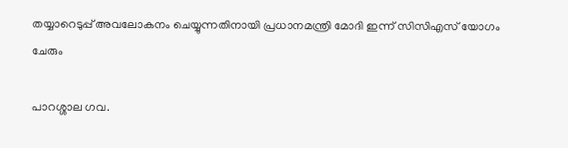തയ്യാറെടുപ്പ് അവലോകനം ചെയ്യുന്നതിനായി പ്രധാനമന്ത്രി മോദി ഇന്ന് സിസിഎസ് യോഗം ചേരും

പാറശ്ശാല ഗവ.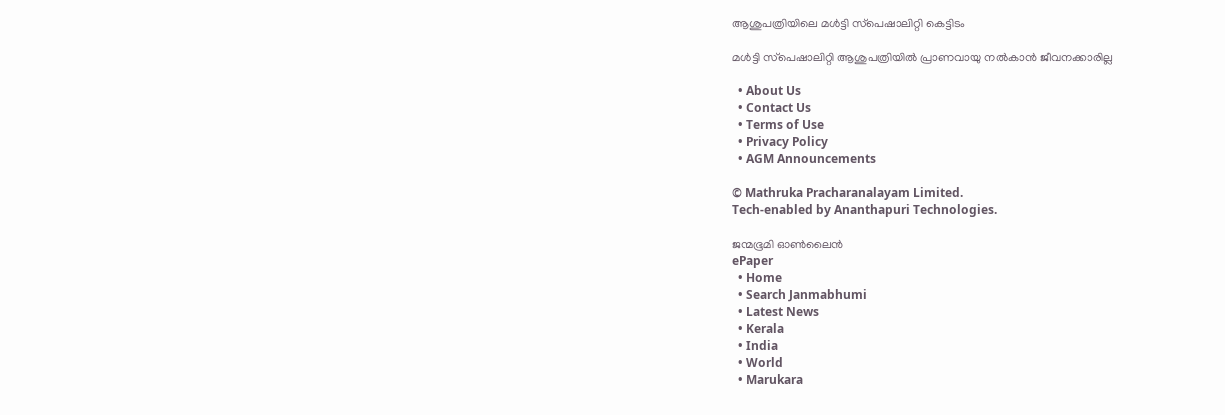ആശുപത്രിയിലെ മള്‍ട്ടി സ്‌പെഷാലിറ്റി കെട്ടിടം

മള്‍ട്ടി സ്‌പെഷാലിറ്റി ആശുപത്രിയില്‍ പ്രാണവായു നല്‍കാന്‍ ജീവനക്കാരില്ല

  • About Us
  • Contact Us
  • Terms of Use
  • Privacy Policy
  • AGM Announcements

© Mathruka Pracharanalayam Limited.
Tech-enabled by Ananthapuri Technologies.

ജന്മഭൂമി ഓണ്‍ലൈന്‍
ePaper
  • Home
  • Search Janmabhumi
  • Latest News
  • Kerala
  • India
  • World
  • Marukara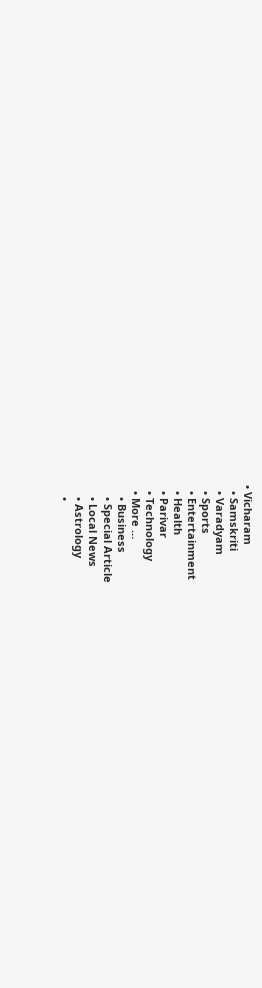• Vicharam
  • Samskriti
  • Varadyam
  • Sports
  • Entertainment
  • Health
  • Parivar
  • Technology
  • More …
    • Business
    • Special Article
    • Local News
    • Astrology
    •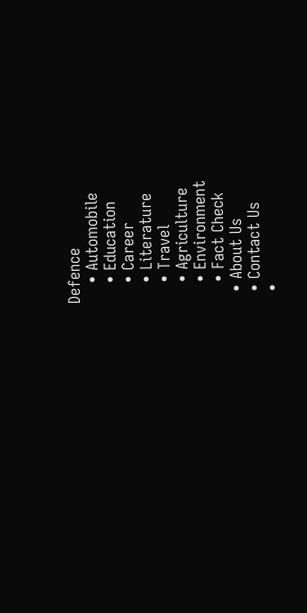Defence
    • Automobile
    • Education
    • Career
    • Literature
    • Travel
    • Agriculture
    • Environment
    • Fact Check
  • About Us
  • Contact Us
  •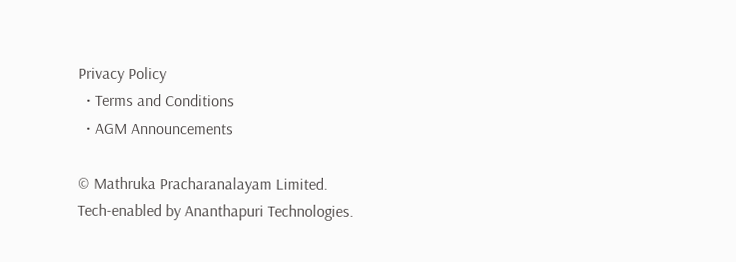Privacy Policy
  • Terms and Conditions
  • AGM Announcements

© Mathruka Pracharanalayam Limited.
Tech-enabled by Ananthapuri Technologies.